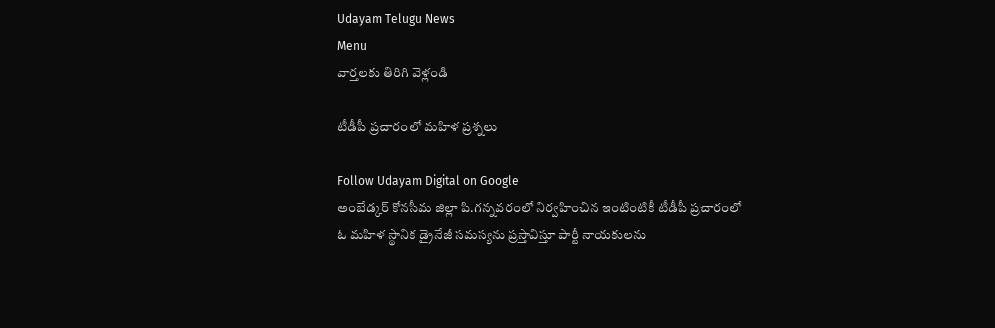Udayam Telugu News
Menu
వార్తలకు తిరిగి వెళ్లండి

టీడీపీ ప్రచారంలో మహిళ ప్రశ్నలు

Follow Udayam Digital on Google
అంబేడ్కర్ కోనసీమ జిల్లా పి.గన్నవరంలో నిర్వహించిన ఇంటింటికీ టీడీపీ ప్రచారంలో ఓ మహిళ స్థానిక డ్రైనేజీ సమస్యను ప్రస్తావిస్తూ పార్టీ నాయకులను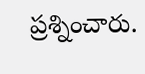ప్రశ్నించారు.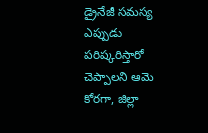డ్రైనేజీ సమస్య ఎప్పుడు పరిష్కరిస్తారో చెప్పాలని ఆమె కోరగా, జిల్లా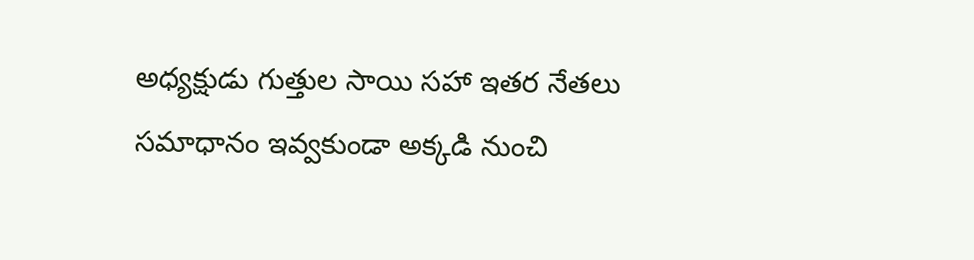అధ్యక్షుడు గుత్తుల సాయి సహా ఇతర నేతలు సమాధానం ఇవ్వకుండా అక్కడి నుంచి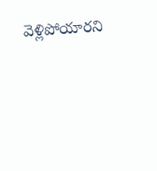వెళ్లిపోయారని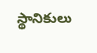స్థానికులు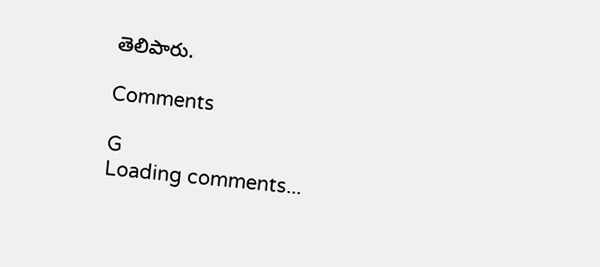తెలిపారు.

Comments

G
Loading comments...